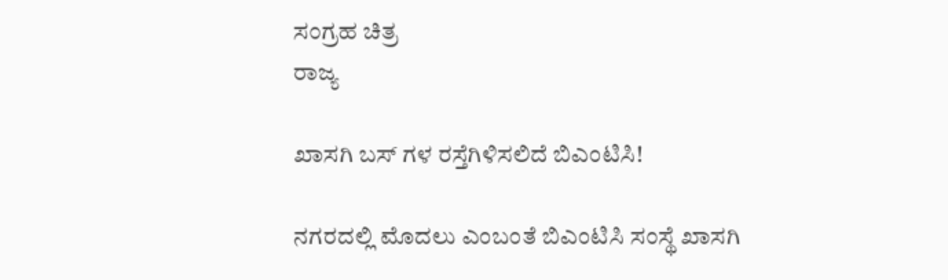ಸಂಗ್ರಹ ಚಿತ್ರ
ರಾಜ್ಯ

ಖಾಸಗಿ ಬಸ್ ಗಳ ರಸ್ತೆಗಿಳಿಸಲಿದೆ ಬಿಎಂಟಿಸಿ!

ನಗರದಲ್ಲಿ ಮೊದಲು ಎಂಬಂತೆ ಬಿಎಂಟಿಸಿ ಸಂಸ್ಥೆ ಖಾಸಗಿ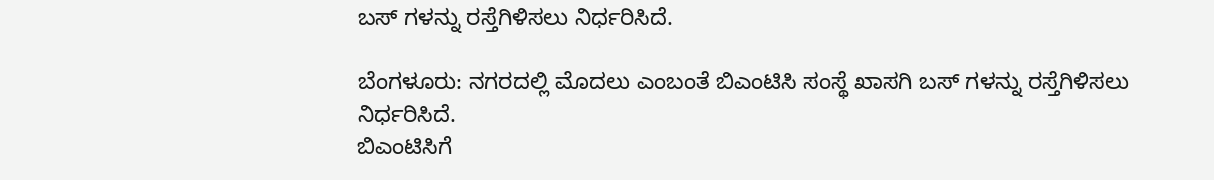ಬಸ್ ಗಳನ್ನು ರಸ್ತೆಗಿಳಿಸಲು ನಿರ್ಧರಿಸಿದೆ.

ಬೆಂಗಳೂರು: ನಗರದಲ್ಲಿ ಮೊದಲು ಎಂಬಂತೆ ಬಿಎಂಟಿಸಿ ಸಂಸ್ಥೆ ಖಾಸಗಿ ಬಸ್ ಗಳನ್ನು ರಸ್ತೆಗಿಳಿಸಲು ನಿರ್ಧರಿಸಿದೆ.
ಬಿಎಂಟಿಸಿಗೆ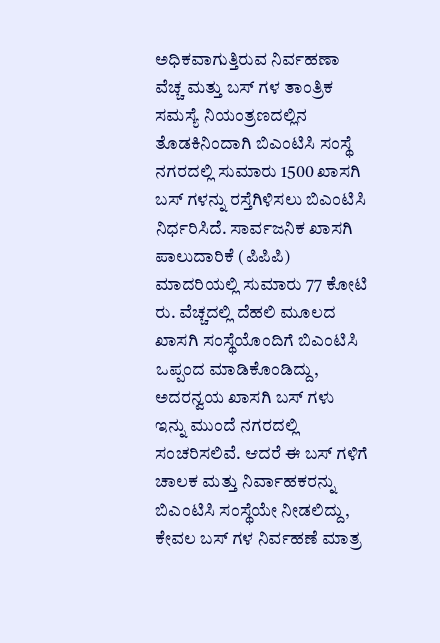ಅಧಿಕವಾಗುತ್ತಿರುವ ನಿರ್ವಹಣಾ ವೆಚ್ಚ ಮತ್ತು ಬಸ್ ಗಳ ತಾಂತ್ರಿಕ ಸಮಸ್ಯೆ ನಿಯಂತ್ರಣದಲ್ಲಿನ ತೊಡಕಿನಿಂದಾಗಿ ಬಿಎಂಟಿಸಿ ಸಂಸ್ಥೆ ನಗರದಲ್ಲಿ ಸುಮಾರು 1500 ಖಾಸಗಿ ಬಸ್ ಗಳನ್ನು ರಸ್ತೆಗಿಳಿಸಲು ಬಿಎಂಟಿಸಿ  ನಿರ್ಧರಿಸಿದೆ. ಸಾರ್ವಜನಿಕ ಖಾಸಗಿ ಪಾಲುದಾರಿಕೆ (ಪಿಪಿಪಿ) ಮಾದರಿಯಲ್ಲಿ ಸುಮಾರು 77 ಕೋಟಿ ರು. ವೆಚ್ಚದಲ್ಲಿ ದೆಹಲಿ ಮೂಲದ ಖಾಸಗಿ ಸಂಸ್ಥೆಯೊಂದಿಗೆ ಬಿಎಂಟಿಸಿ ಒಪ್ಪಂದ ಮಾಡಿಕೊಂಡಿದ್ದು, ಅದರನ್ವಯ ಖಾಸಗಿ ಬಸ್ ಗಳು  ಇನ್ನು ಮುಂದೆ ನಗರದಲ್ಲಿ ಸಂಚರಿಸಲಿವೆ. ಆದರೆ ಈ ಬಸ್ ಗಳಿಗೆ ಚಾಲಕ ಮತ್ತು ನಿರ್ವಾಹಕರನ್ನು ಬಿಎಂಟಿಸಿ ಸಂಸ್ಥೆಯೇ ನೀಡಲಿದ್ದು, ಕೇವಲ ಬಸ್ ಗಳ ನಿರ್ವಹಣೆ ಮಾತ್ರ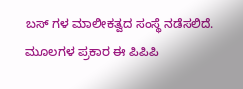ಬಸ್ ಗಳ ಮಾಲೀಕತ್ವದ ಸಂಸ್ಥೆ ನಡೆಸಲಿದೆ.
ಮೂಲಗಳ ಪ್ರಕಾರ ಈ ಪಿಪಿಪಿ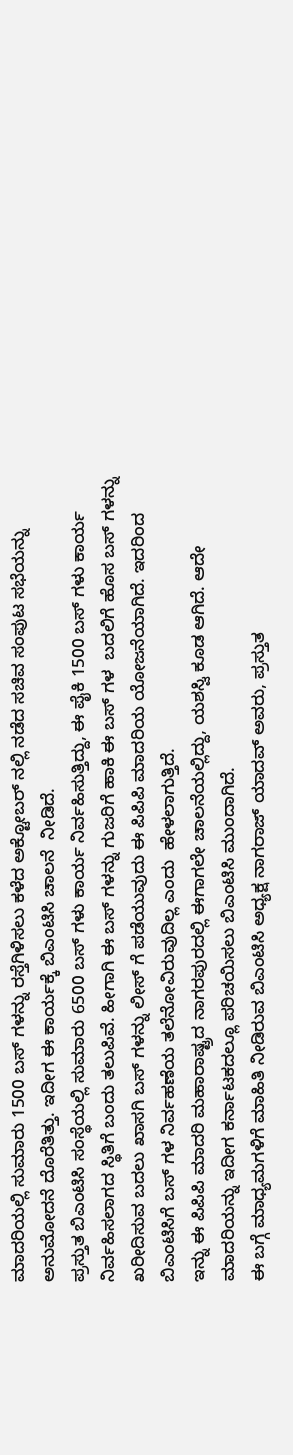ಮಾದರಿಯಲ್ಲಿ ಸುಮಾರು 1500 ಬಸ್ ಗಳನ್ನು ರಸ್ತೆಗಿಳಿಸಲು ಕಳೆದ ಅಕ್ಟೋಬರ್ ನಲ್ಲಿ ನಡೆದ ಸಚಿವ ಸಂಪುಟ ಸಭೆಯನ್ನು ಅನುಮೋದನೆ ದೊರೆತಿತ್ತು. ಇದೀಗ ಈ ಕಾರ್ಯಕ್ಕೆ ಬಿಎಂಟಿಸಿ ಚಾಲನೆ  ನೀಡಿದೆ.
ಪ್ರಸ್ತುತ ಬಿಎಂಟಿಸಿ ಸಂಸ್ಥೆಯಲ್ಲಿ ಸುಮಾರು 6500 ಬಸ್ ಗಳು ಕಾರ್ಯ ನಿರ್ವಹಿಸುತ್ತಿದ್ದು, ಈ ಪೈಕಿ 1500 ಬಸ್ ಗಳು ಕಾರ್ಯ ನಿರ್ವಹಿಸಲಾಗದ ಸ್ಥಿತಿಗೆ ಬಂದು ತಲುಪಿವೆ. ಹೀಗಾಗಿ ಈ ಬಸ್ ಗಳನ್ನು ಗುಜರಿಗೆ ಹಾಕಿ ಈ ಬಸ್ ಗಳ  ಬದಲಿಗೆ ಹೊಸ ಬಸ್ ಗಳನ್ನು ಖರೀದಿಸುವ ಬದಲು ಖಾಸಗಿ ಬಸ್ ಗಳನ್ನು ಲೀಸ್ ಗೆ ಪಡೆಯುವುದು ಈ ಪಿಪಿಪಿ ಮಾದರಿಯ ಯೋಜನೆಯಾಗಿದೆ. ಇದರಿಂದ ಬಿಎಂಟಿಸಿಗೆ ಬಸ್ ಗಳ ನಿರ್ವಹಣೆಯ ತಲೆನೋವಿರುವುದಿಲ್ಲ ಎಂದು  ಹೇಳಲಾಗುತ್ತಿದೆ.
ಇನ್ನು ಈ ಪಿಪಿಪಿ ಮಾದರಿ ಮಹಾರಾಷ್ಟ್ರದ ನಾಗರಪುರದಲ್ಲಿ ಈಗಾಗಲೇ ಚಾಲನೆಯಲ್ಲಿದ್ದು, ಯಶಸ್ವಿ ಕೂಡ ಆಗಿದೆ. ಆದೇ ಮಾದರಿಯನ್ನು ಇದೀಗ ಕರ್ನಾಟಕದಲ್ಲೂ ಪರಿಚಯಿಸಲು ಬಿಎಂಟಿಸಿ ಮುಂದಾಗಿದೆ.
ಈ ಬಗ್ಗೆ ಮಾಧ್ಯಮಗಳಿಗೆ ಮಾಹಿತಿ ನೀಡಿರುವ ಬಿಎಂಟಿಸಿ ಅಧ್ಯಕ್ಷ ನಾಗರಾಜ್ ಯಾದವ್ ಅವರು, ಪ್ರಸ್ತುತ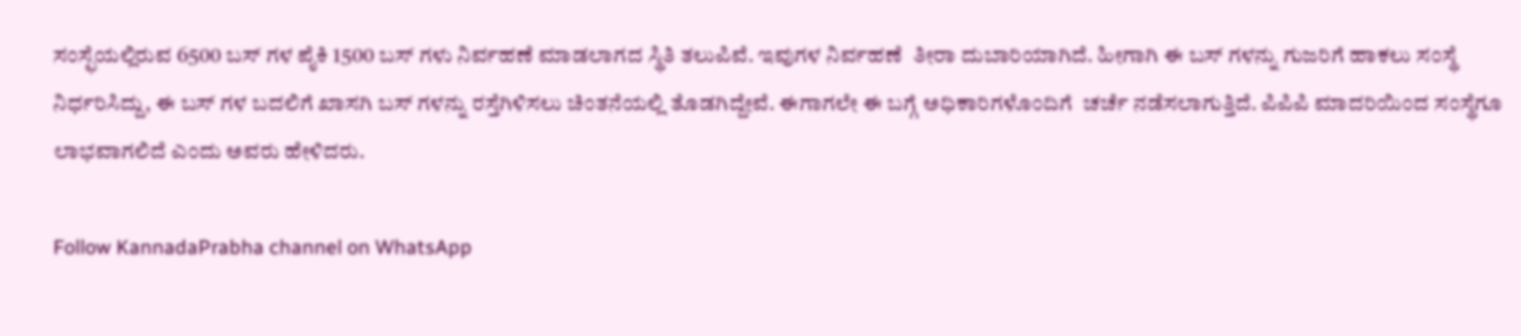ಸಂಸ್ಛೆಯಲ್ಲಿರುವ 6500 ಬಸ್ ಗಳ ಪೈಕಿ 1500 ಬಸ್ ಗಳು ನಿರ್ವಹಣೆ ಮಾಡಲಾಗದ ಸ್ಥಿತಿ ತಲುಪಿವೆ. ಇವುಗಳ ನಿರ್ವಹಣೆ  ತೀರಾ ದುಬಾರಿಯಾಗಿದೆ. ಹೀಗಾಗಿ ಈ ಬಸ್ ಗಳನ್ನು ಗುಜರಿಗೆ ಹಾಕಲು ಸಂಸ್ಥೆ ನಿರ್ಧರಿಸಿದ್ದು, ಈ ಬಸ್ ಗಳ ಬದಲಿಗೆ ಖಾಸಗಿ ಬಸ್ ಗಳನ್ನು ರಸ್ತೆಗಿಳಿಸಲು ಚಿಂತನೆಯಲ್ಲಿ ತೊಡಗಿದ್ದೇವೆ. ಈಗಾಗಲೇ ಈ ಬಗ್ಗೆ ಅಧಿಕಾರಿಗಳೊಂದಿಗೆ  ಚರ್ಚೆ ನಡೆಸಲಾಗುತ್ತಿದೆ. ಪಿಪಿಪಿ ಮಾದರಿಯಿಂದ ಸಂಸ್ಥೆಗೂ ಲಾಭವಾಗಲಿದೆ ಎಂದು ಅವರು ಹೇಳಿದರು.

Follow KannadaPrabha channel on WhatsApp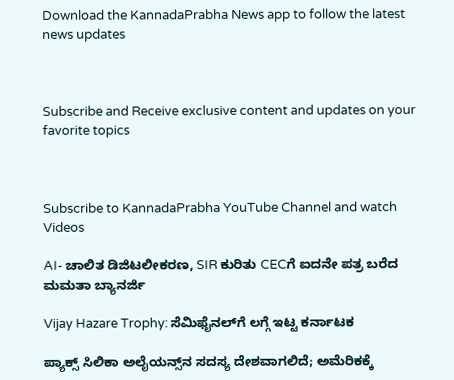Download the KannadaPrabha News app to follow the latest news updates



Subscribe and Receive exclusive content and updates on your favorite topics



Subscribe to KannadaPrabha YouTube Channel and watch Videos

AI- ಚಾಲಿತ ಡಿಜಿಟಲೀಕರಣ, SIR ಕುರಿತು CECಗೆ ಐದನೇ ಪತ್ರ ಬರೆದ ಮಮತಾ ಬ್ಯಾನರ್ಜಿ

Vijay Hazare Trophy: ಸೆಮಿಫೈನಲ್‌ಗೆ ಲಗ್ಗೆ ಇಟ್ಟ ಕರ್ನಾಟಕ

ಪ್ಯಾಕ್ಸ್ ಸಿಲಿಕಾ ಅಲೈಯನ್ಸ್‌ನ ಸದಸ್ಯ ದೇಶವಾಗಲಿದೆ; ಅಮೆರಿಕಕ್ಕೆ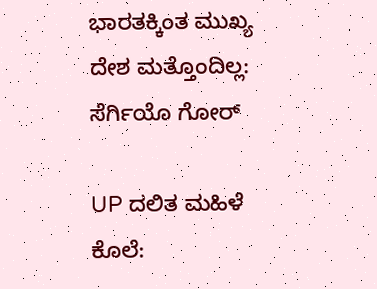ಭಾರತಕ್ಕಿಂತ ಮುಖ್ಯ ದೇಶ ಮತ್ತೊಂದಿಲ್ಲ: ಸೆರ್ಗಿಯೊ ಗೋರ್

UP ದಲಿತ ಮಹಿಳೆ ಕೊಲೆ: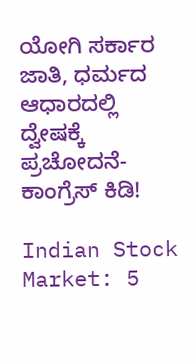ಯೋಗಿ ಸರ್ಕಾರ ಜಾತಿ, ಧರ್ಮದ ಆಧಾರದಲ್ಲಿ ದ್ವೇಷಕ್ಕೆ ಪ್ರಚೋದನೆ- ಕಾಂಗ್ರೆಸ್ ಕಿಡಿ!

Indian Stock Market: 5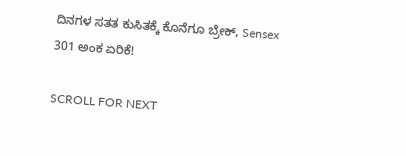ದಿನಗಳ ಸತತ ಕುಸಿತಕ್ಕೆ ಕೊನೆಗೂ ಬ್ರೇಕ್, Sensex 301 ಅಂಕ ಏರಿಕೆ!

SCROLL FOR NEXT